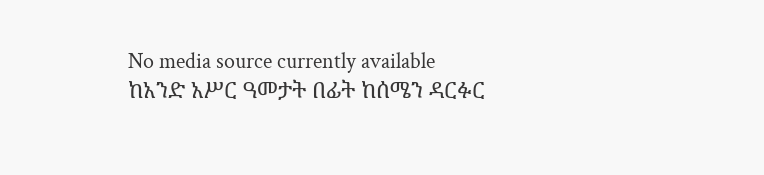No media source currently available
ከአንድ አሥር ዓመታት በፊት ከሰሜን ዳርፉር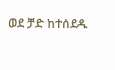ወደ ቻድ ከተሰደዱ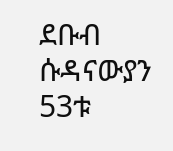ደቡብ ሱዳናውያን 53ቱ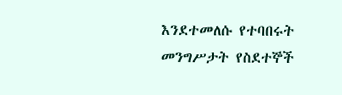እንደተመለሱ የተባበሩት መንግሥታት የስደተኞች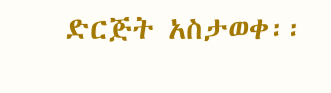ድርጅት አስታወቀ፡፡